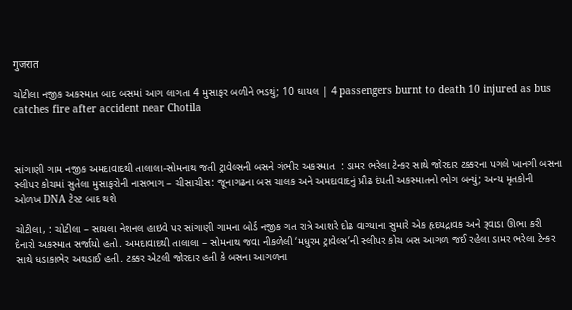गुजरात

ચોટીલા નજીક અકસ્માત બાદ બસમાં આગ લાગતા 4 મુસાફર બળીને ભડથું; 10 ઘાયલ | 4 passengers burnt to death 10 injured as bus catches fire after accident near Chotila



સાંગાણી ગામ નજીક અમદાવાદથી તાલાલા-સોમનાથ જતી ટ્રાવેલ્સની બસને ગંભીર અકસ્માત  : ડામર ભરેલા ટેન્કર સાથે જોરદાર ટક્કરના પગલે ખાનગી બસના સ્લીપર કોચમાં સુતેલા મુસાફરોની નાસભાગ – ચીસાચીસ: જૂનાગઢના બસ ચાલક અને અમદાવાદનું પ્રૌઢ દંપતી અકસ્માતનો ભોગ બન્યું; અન્ય મૃતકોની ઓળખ DNA ટેસ્ટ બાદ થશે

ચોટીલા, : ચોટીલા – સાયલા નેશનલ હાઇવે પર સાંગાણી ગામના બોર્ડ નજીક ગત રાત્રે આશરે દોઢ વાગ્યાના સુમારે એક હૃદયદ્રાવક અને રૂવાડા ઊભા કરી દેનારો અકસ્માત સર્જાયો હતો. અમદાવાદથી તાલાલા – સોમનાથ જવા નીકળેલી ‘મધુરમ ટ્રાવેલ્સ’ની સ્લીપર કોચ બસ આગળ જઈ રહેલા ડામર ભરેલા ટેન્કર સાથે ધડાકાભેર અથડાઈ હતી. ટક્કર એટલી જોરદાર હતી કે બસના આગળના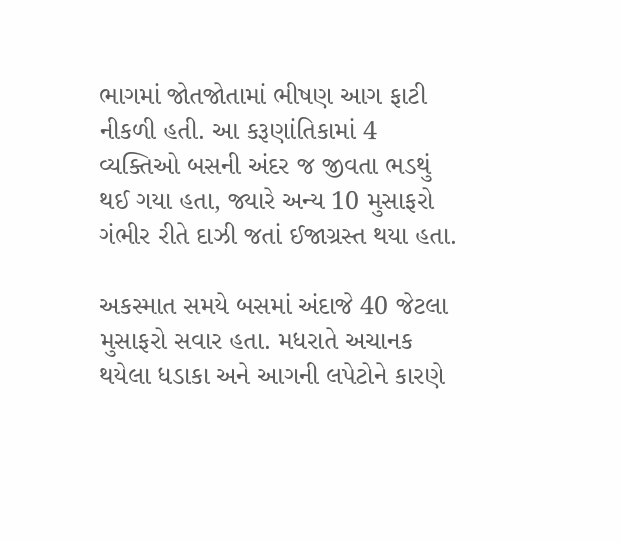ભાગમાં જોતજોતામાં ભીષણ આગ ફાટી નીકળી હતી. આ કરૂણાંતિકામાં 4 વ્યક્તિઓ બસની અંદર જ જીવતા ભડથું થઈ ગયા હતા, જ્યારે અન્ય 10 મુસાફરો ગંભીર રીતે દાઝી જતાં ઈજાગ્રસ્ત થયા હતા.

અકસ્માત સમયે બસમાં અંદાજે 40 જેટલા મુસાફરો સવાર હતા. મધરાતે અચાનક થયેલા ધડાકા અને આગની લપેટોને કારણે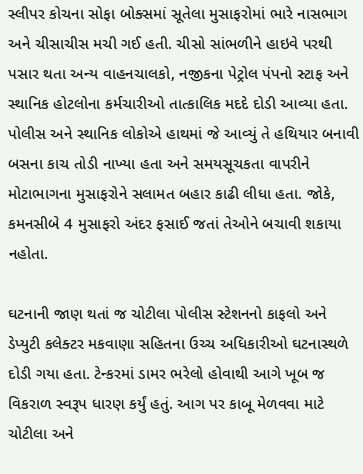સ્લીપર કોચના સોફા બોક્સમાં સૂતેલા મુસાફરોમાં ભારે નાસભાગ અને ચીસાચીસ મચી ગઈ હતી. ચીસો સાંભળીને હાઇવે પરથી પસાર થતા અન્ય વાહનચાલકો, નજીકના પેટ્રોલ પંપનો સ્ટાફ અને સ્થાનિક હોટલોના કર્મચારીઓ તાત્કાલિક મદદે દોડી આવ્યા હતા. પોલીસ અને સ્થાનિક લોકોએ હાથમાં જે આવ્યું તે હથિયાર બનાવી બસના કાચ તોડી નાખ્યા હતા અને સમયસૂચકતા વાપરીને મોટાભાગના મુસાફરોને સલામત બહાર કાઢી લીધા હતા. જોકે, કમનસીબે 4 મુસાફરો અંદર ફસાઈ જતાં તેઓને બચાવી શકાયા નહોતા.

ઘટનાની જાણ થતાં જ ચોટીલા પોલીસ સ્ટેશનનો કાફલો અને ડેપ્યુટી કલેક્ટર મકવાણા સહિતના ઉચ્ચ અધિકારીઓ ઘટનાસ્થળે દોડી ગયા હતા. ટેન્કરમાં ડામર ભરેલો હોવાથી આગે ખૂબ જ વિકરાળ સ્વરૂપ ધારણ કર્યું હતું. આગ પર કાબૂ મેળવવા માટે ચોટીલા અને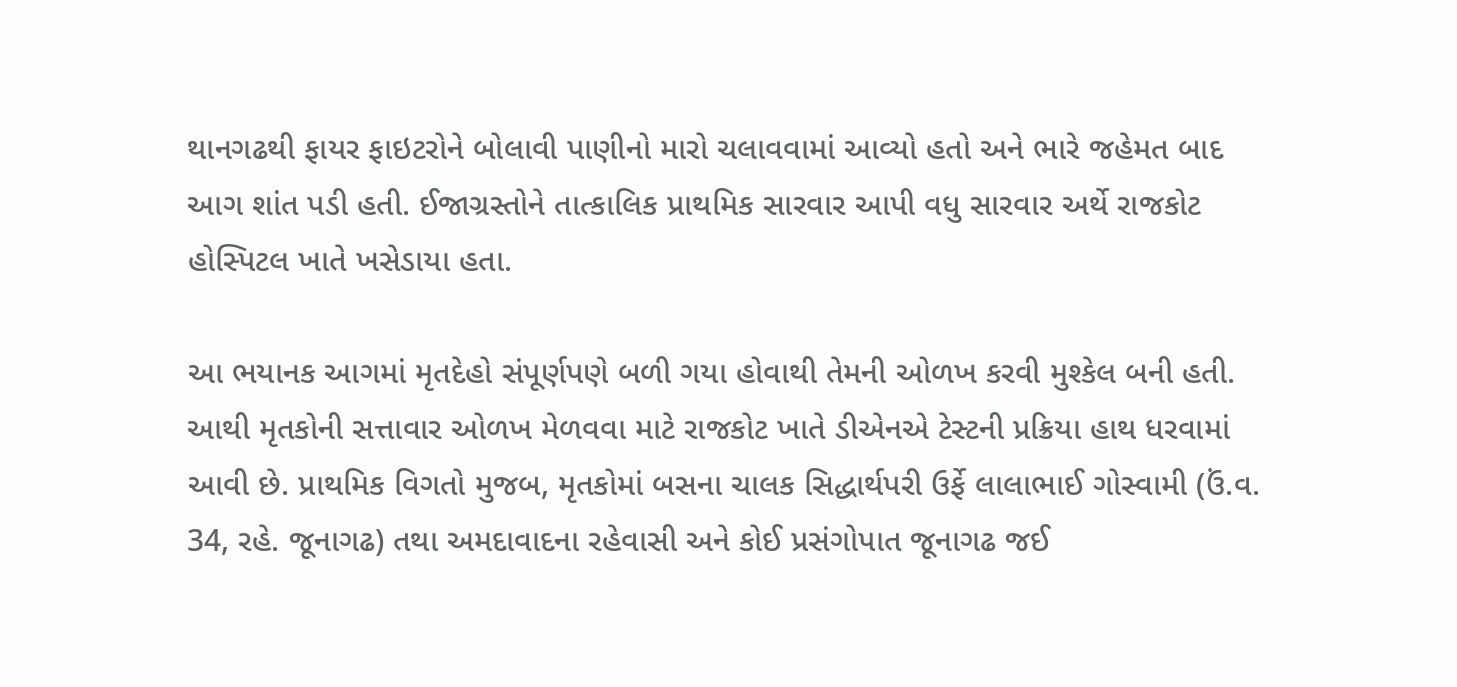થાનગઢથી ફાયર ફાઇટરોને બોલાવી પાણીનો મારો ચલાવવામાં આવ્યો હતો અને ભારે જહેમત બાદ આગ શાંત પડી હતી. ઈજાગ્રસ્તોને તાત્કાલિક પ્રાથમિક સારવાર આપી વધુ સારવાર અર્થે રાજકોટ હોસ્પિટલ ખાતે ખસેડાયા હતા.

આ ભયાનક આગમાં મૃતદેહો સંપૂર્ણપણે બળી ગયા હોવાથી તેમની ઓળખ કરવી મુશ્કેલ બની હતી. આથી મૃતકોની સત્તાવાર ઓળખ મેળવવા માટે રાજકોટ ખાતે ડીએનએ ટેસ્ટની પ્રક્રિયા હાથ ધરવામાં આવી છે. પ્રાથમિક વિગતો મુજબ, મૃતકોમાં બસના ચાલક સિદ્ધાર્થપરી ઉર્ફે લાલાભાઈ ગોસ્વામી (ઉં.વ. 34, રહે. જૂનાગઢ) તથા અમદાવાદના રહેવાસી અને કોઈ પ્રસંગોપાત જૂનાગઢ જઈ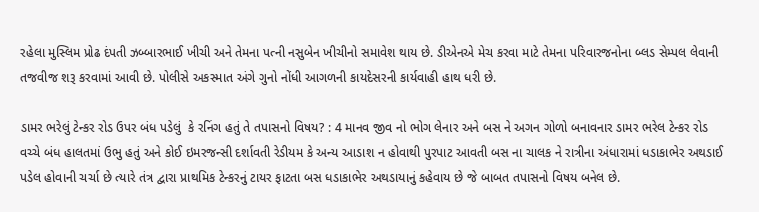રહેલા મુસ્લિમ પ્રોઢ દંપતી ઝબ્બારભાઈ ખીચી અને તેમના પત્ની નસુબેન ખીચીનો સમાવેશ થાય છે. ડીએનએ મેચ કરવા માટે તેમના પરિવારજનોના બ્લડ સેમ્પલ લેવાની તજવીજ શરૂ કરવામાં આવી છે. પોલીસે અકસ્માત અંગે ગુનો નોંધી આગળની કાયદેસરની કાર્યવાહી હાથ ધરી છે.

ડામર ભરેલું ટેન્કર રોડ ઉપર બંધ પડેલું  કે રનિંગ હતું તે તપાસનો વિષય? : 4 માનવ જીવ નો ભોગ લેનાર અને બસ ને અગન ગોળો બનાવનાર ડામર ભરેલ ટેન્કર રોડ વચ્ચે બંધ હાલતમાં ઉભુ હતું અને કોઈ ઇમરજન્સી દર્શાવતી રેડીયમ કે અન્ય આડાશ ન હોવાથી પુરપાટ આવતી બસ ના ચાલક ને રાત્રીના અંધારામાં ધડાકાભેર અથડાઈ પડેલ હોવાની ચર્ચા છે ત્યારે તંત્ર દ્વારા પ્રાથમિક ટેન્કરનું ટાયર ફાટતા બસ ધડાકાભેર અથડાયાનું કહેવાય છે જે બાબત તપાસનો વિષય બનેલ છે.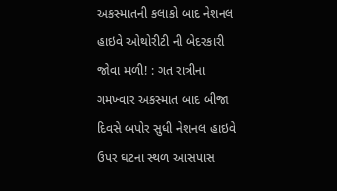અકસ્માતની કલાકો બાદ નેશનલ હાઇવે ઓથોરીટી ની બેદરકારી જોવા મળી! : ગત રાત્રીના ગમખ્વાર અકસ્માત બાદ બીજા દિવસે બપોર સુધી નેશનલ હાઇવે ઉપર ઘટના સ્થળ આસપાસ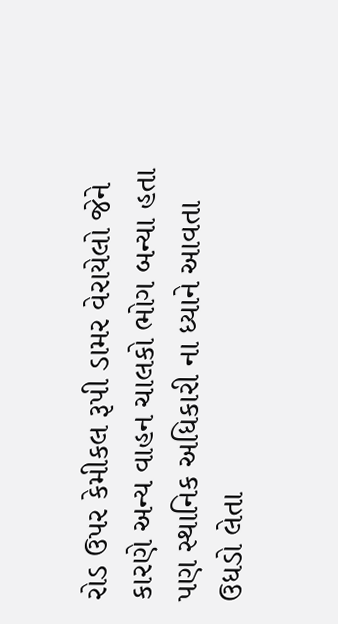રોડ ઉપર કેમીકલ રૂપી ડામર વેરાયેલો જેને કારણે અન્ય વાહન ચાલકો ભોગ બન્યા હતા પણ સ્થાનિક અધિકારી ના ધ્યાને આવતા ઉધડો લેતા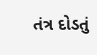તંત્ર દોડતું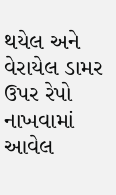થયેલ અને વેરાયેલ ડામર ઉપર રેપો નાખવામાં આવેલ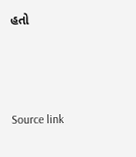હતો



Source link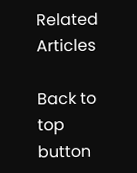Related Articles

Back to top button